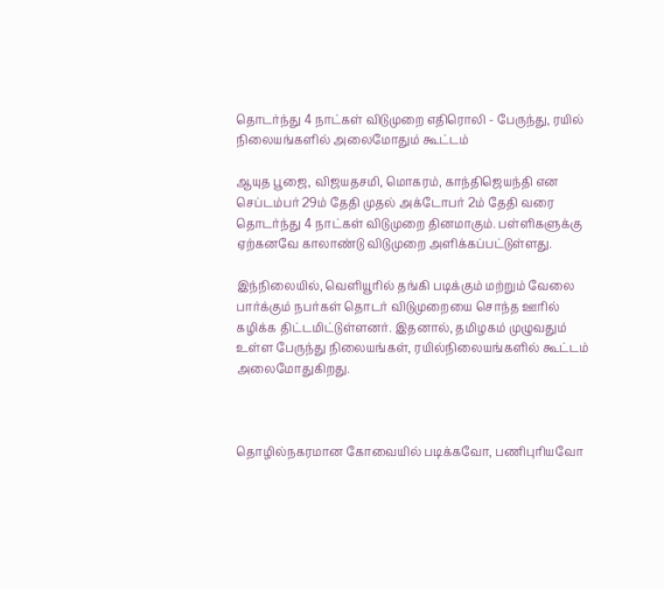தொடர்ந்து 4 நாட்கள் விடுமுறை எதிரொலி - பேருந்து, ரயில் நிலையங்களில் அலைமோதும் கூட்டம்

ஆயுத பூஜை, விஜயதசமி, மொகரம், காந்திஜெயந்தி என செப்டம்பர் 29ம் தேதி முதல் அக்டோபர் 2ம் தேதி வரை தொடர்ந்து 4 நாட்கள் விடுமுறை தினமாகும். பள்ளிகளுக்கு ஏற்கனவே காலாண்டு விடுமுறை அளிக்கப்பட்டுள்ளது.

இந்நிலையில், வெளியூரில் தங்கி படிக்கும் மற்றும் வேலை பார்க்கும் நபர்கள் தொடர் விடுமுறையை சொந்த ஊரில் கழிக்க திட்டமிட்டுள்ளனர். இதனால், தமிழகம் முழுவதும் உள்ள பேருந்து நிலையங்கள், ரயில்நிலையங்களில் கூட்டம் அலைமோதுகிறது.



தொழில்நகரமான கோவையில் படிக்கவோ, பணிபுரியவோ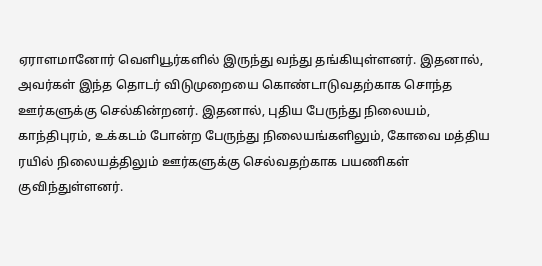ஏராளமானோர் வெளியூர்களில் இருந்து வந்து தங்கியுள்ளனர். இதனால், அவர்கள் இந்த தொடர் விடுமுறையை கொண்டாடுவதற்காக சொந்த ஊர்களுக்கு செல்கின்றனர். இதனால், புதிய பேருந்து நிலையம், காந்திபுரம், உக்கடம் போன்ற பேருந்து நிலையங்களிலும், கோவை மத்திய ரயில் நிலையத்திலும் ஊர்களுக்கு செல்வதற்காக பயணிகள் குவிந்துள்ளனர்.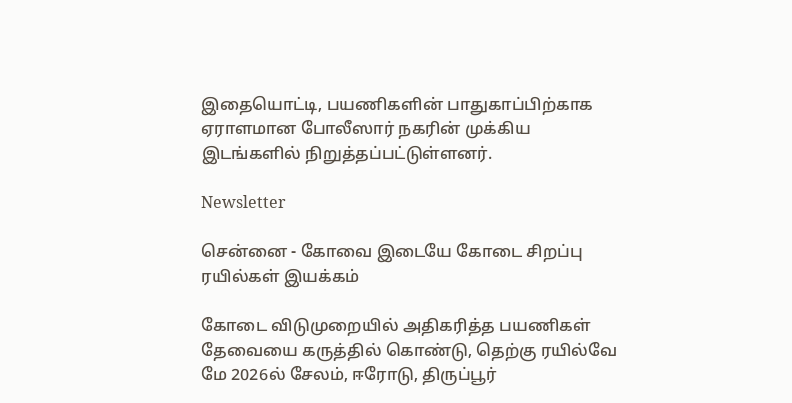இதையொட்டி, பயணிகளின் பாதுகாப்பிற்காக ஏராளமான போலீஸார் நகரின் முக்கிய இடங்களில் நிறுத்தப்பட்டுள்ளனர்.

Newsletter

சென்னை - கோவை இடையே கோடை சிறப்பு ரயில்கள் இயக்கம்

கோடை விடுமுறையில் அதிகரித்த பயணிகள் தேவையை கருத்தில் கொண்டு, தெற்கு ரயில்வே மே 2026ல் சேலம், ஈரோடு, திருப்பூர்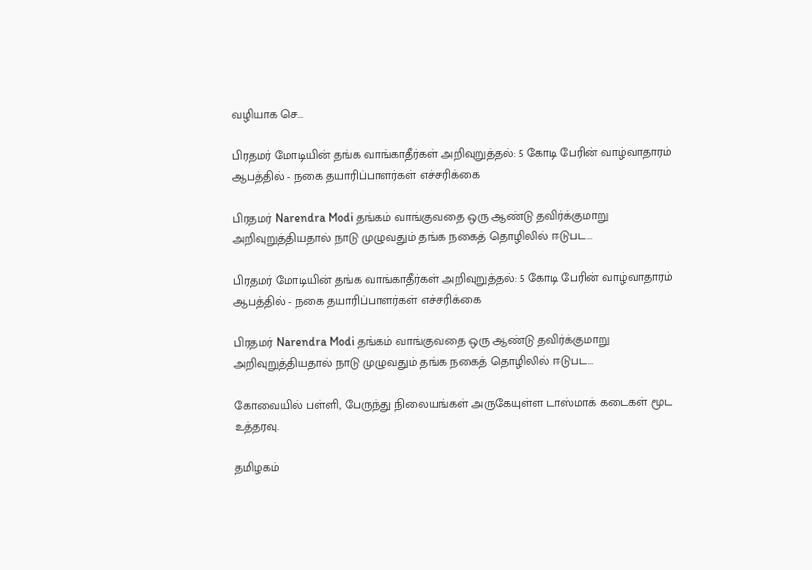வழியாக செ...

பிரதமர் மோடியின் தங்க வாங்காதீர்கள் அறிவுறுத்தல்: 5 கோடி பேரின் வாழ்வாதாரம் ஆபத்தில் - நகை தயாரிப்பாளர்கள் எச்சரிக்கை

பிரதமர் Narendra Modi தங்கம் வாங்குவதை ஒரு ஆண்டு தவிர்க்குமாறு அறிவுறுத்தியதால் நாடு முழுவதும் தங்க நகைத் தொழிலில் ஈடுபட...

பிரதமர் மோடியின் தங்க வாங்காதீர்கள் அறிவுறுத்தல்: 5 கோடி பேரின் வாழ்வாதாரம் ஆபத்தில் - நகை தயாரிப்பாளர்கள் எச்சரிக்கை

பிரதமர் Narendra Modi தங்கம் வாங்குவதை ஒரு ஆண்டு தவிர்க்குமாறு அறிவுறுத்தியதால் நாடு முழுவதும் தங்க நகைத் தொழிலில் ஈடுபட...

கோவையில் பள்ளி, பேருந்து நிலையங்கள் அருகேயுள்ள டாஸ்மாக் கடைகள் மூட உத்தரவு.

தமிழகம்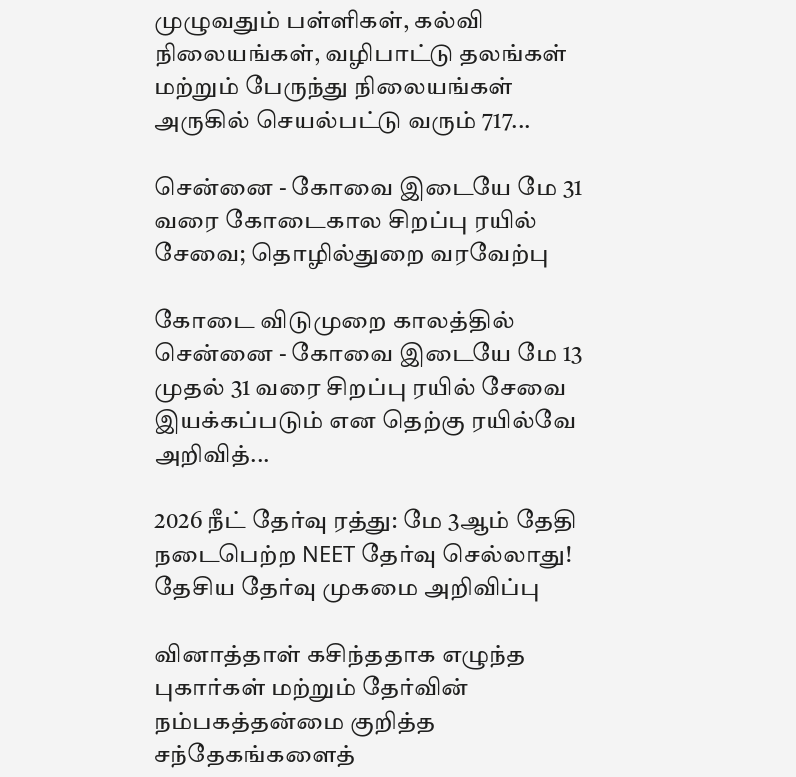முழுவதும் பள்ளிகள், கல்வி நிலையங்கள், வழிபாட்டு தலங்கள் மற்றும் பேருந்து நிலையங்கள் அருகில் செயல்பட்டு வரும் 717...

சென்னை - கோவை இடையே மே 31 வரை கோடைகால சிறப்பு ரயில் சேவை; தொழில்துறை வரவேற்பு

கோடை விடுமுறை காலத்தில் சென்னை - கோவை இடையே மே 13 முதல் 31 வரை சிறப்பு ரயில் சேவை இயக்கப்படும் என தெற்கு ரயில்வே அறிவித்...

2026 நீட் தேர்வு ரத்து: மே 3ஆம் தேதி நடைபெற்ற NEET தேர்வு செல்லாது! தேசிய தேர்வு முகமை அறிவிப்பு

வினாத்தாள் கசிந்ததாக எழுந்த புகார்கள் மற்றும் தேர்வின் நம்பகத்தன்மை குறித்த சந்தேகங்களைத்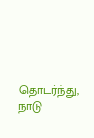தொடர்ந்து, நாடு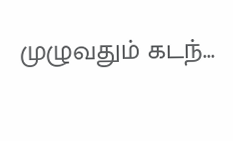முழுவதும் கடந்...